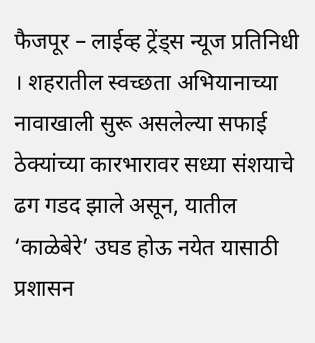फैजपूर – लाईव्ह ट्रेंड्स न्यूज प्रतिनिधी । शहरातील स्वच्छता अभियानाच्या नावाखाली सुरू असलेल्या सफाई ठेक्यांच्या कारभारावर सध्या संशयाचे ढग गडद झाले असून, यातील ‘काळेबेरे’ उघड होऊ नयेत यासाठी प्रशासन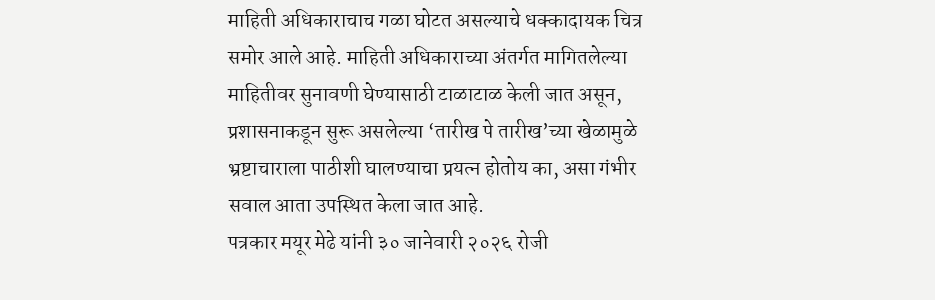माहिती अधिकाराचाच गळा घोटत असल्याचे धक्कादायक चित्र समोर आले आहे. माहिती अधिकाराच्या अंतर्गत मागितलेल्या माहितीवर सुनावणी घेण्यासाठी टाळाटाळ केली जात असून, प्रशासनाकडून सुरू असलेल्या ‘तारीख पे तारीख’च्या खेळामुळे भ्रष्टाचाराला पाठीशी घालण्याचा प्रयत्न होतोय का, असा गंभीर सवाल आता उपस्थित केला जात आहे.
पत्रकार मयूर मेढे यांनी ३० जानेवारी २०२६ रोजी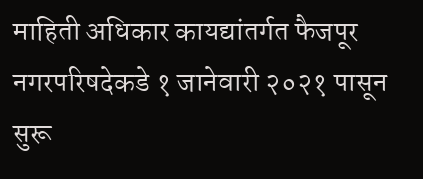माहिती अधिकार कायद्यांतर्गत फैजपूर नगरपरिषदेकडे १ जानेवारी २०२१ पासून सुरू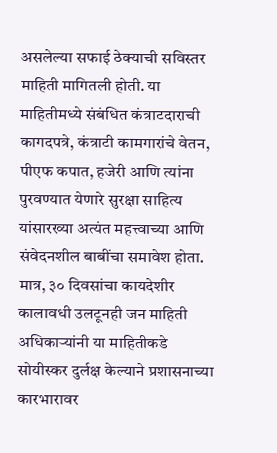असलेल्या सफाई ठेक्याची सविस्तर माहिती मागितली होती. या माहितीमध्ये संबंधित कंत्राटदाराची कागदपत्रे, कंत्राटी कामगारांचे वेतन, पीएफ कपात, हजेरी आणि त्यांना पुरवण्यात येणारे सुरक्षा साहित्य यांसारख्या अत्यंत महत्त्वाच्या आणि संवेदनशील बाबींचा समावेश होता. मात्र, ३० दिवसांचा कायदेशीर कालावधी उलटूनही जन माहिती अधिकाऱ्यांनी या माहितीकडे सोयीस्कर दुर्लक्ष केल्याने प्रशासनाच्या कारभारावर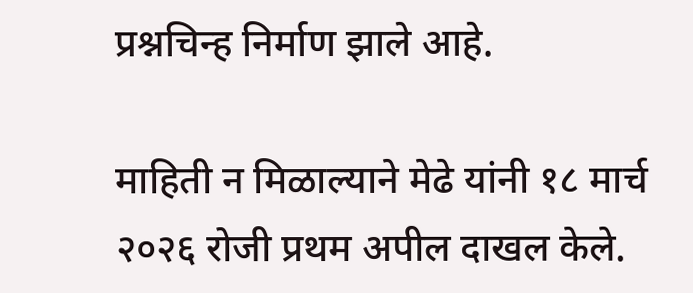प्रश्नचिन्ह निर्माण झाले आहे.

माहिती न मिळाल्याने मेढे यांनी १८ मार्च २०२६ रोजी प्रथम अपील दाखल केले.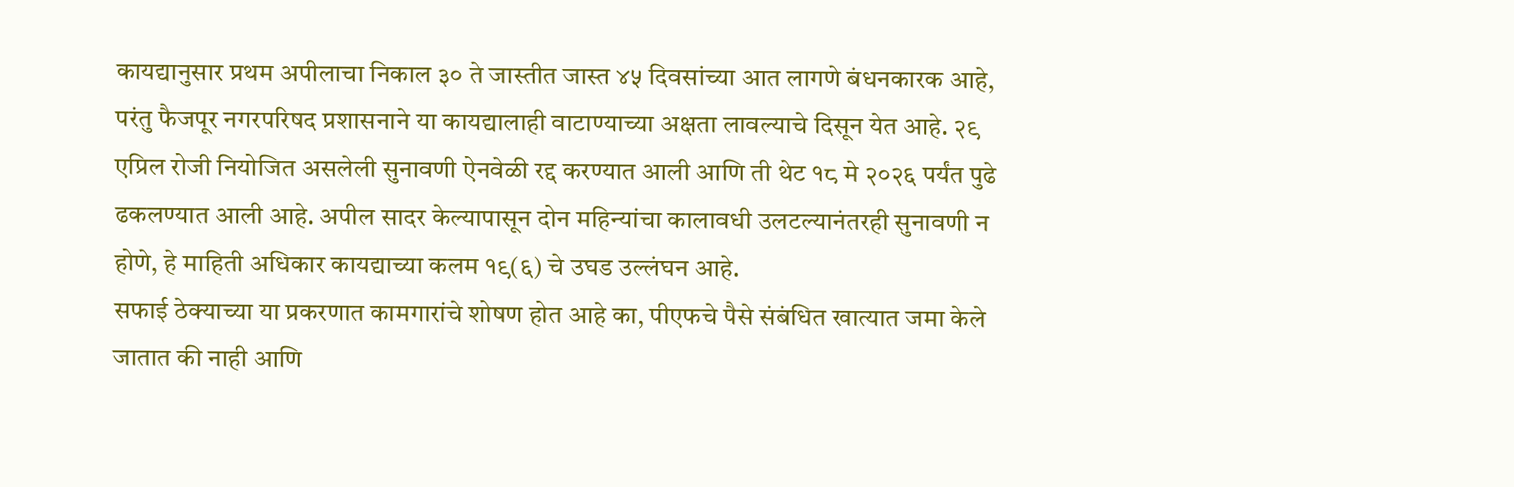कायद्यानुसार प्रथम अपीलाचा निकाल ३० ते जास्तीत जास्त ४५ दिवसांच्या आत लागणे बंधनकारक आहे, परंतु फैजपूर नगरपरिषद प्रशासनाने या कायद्यालाही वाटाण्याच्या अक्षता लावल्याचे दिसून येत आहे. २९ एप्रिल रोजी नियोजित असलेली सुनावणी ऐनवेळी रद्द करण्यात आली आणि ती थेट १८ मे २०२६ पर्यंत पुढे ढकलण्यात आली आहे. अपील सादर केल्यापासून दोन महिन्यांचा कालावधी उलटल्यानंतरही सुनावणी न होणे, हे माहिती अधिकार कायद्याच्या कलम १९(६) चे उघड उल्लंघन आहे.
सफाई ठेक्याच्या या प्रकरणात कामगारांचे शोषण होत आहे का, पीएफचे पैसे संबंधित खात्यात जमा केले जातात की नाही आणि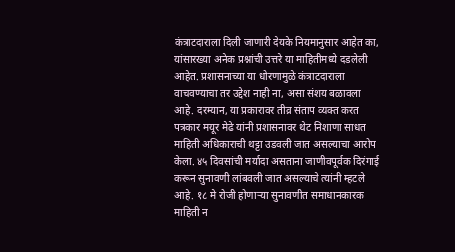कंत्राटदाराला दिली जाणारी देयके नियमानुसार आहेत का, यांसारख्या अनेक प्रश्नांची उत्तरे या माहितीमध्ये दडलेली आहेत. प्रशासनाच्या या धोरणामुळे कंत्राटदाराला वाचवण्याचा तर उद्देश नाही ना, असा संशय बळावला आहे. दरम्यान, या प्रकारावर तीव्र संताप व्यक्त करत पत्रकार मयूर मेढे यांनी प्रशासनावर थेट निशाणा साधत माहिती अधिकाराची थट्टा उडवली जात असल्याचा आरोप केला. ४५ दिवसांची मर्यादा असताना जाणीवपूर्वक दिरंगाई करून सुनावणी लांबवली जात असल्याचे त्यांनी म्हटले आहे. १८ मे रोजी होणाऱ्या सुनावणीत समाधानकारक माहिती न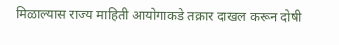मिळाल्यास राज्य माहिती आयोगाकडे तक्रार दाखल करून दोषी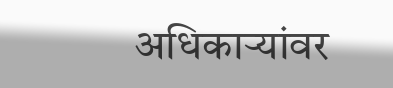अधिकाऱ्यांवर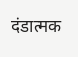दंडात्मक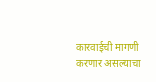कारवाईची मागणी करणार असल्याचा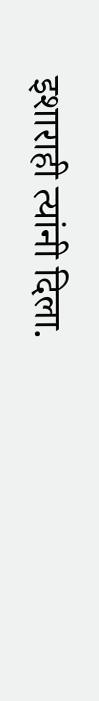इशाराही त्यांनी दिला.